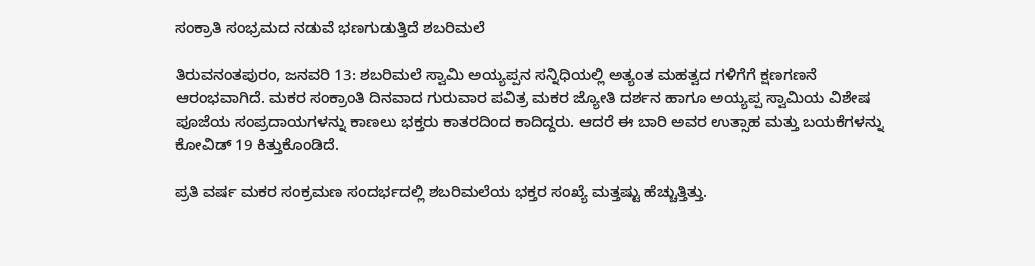ಸಂಕ್ರಾತಿ ಸಂಭ್ರಮದ ನಡುವೆ ಭಣಗುಡುತ್ತಿದೆ ಶಬರಿಮಲೆ

ತಿರುವನಂತಪುರಂ, ಜನವರಿ 13: ಶಬರಿಮಲೆ ಸ್ವಾಮಿ ಅಯ್ಯಪ್ಪನ ಸನ್ನಿಧಿಯಲ್ಲಿ ಅತ್ಯಂತ ಮಹತ್ವದ ಗಳಿಗೆಗೆ ಕ್ಷಣಗಣನೆ ಆರಂಭವಾಗಿದೆ. ಮಕರ ಸಂಕ್ರಾಂತಿ ದಿನವಾದ ಗುರುವಾರ ಪವಿತ್ರ ಮಕರ ಜ್ಯೋತಿ ದರ್ಶನ ಹಾಗೂ ಅಯ್ಯಪ್ಪ ಸ್ವಾಮಿಯ ವಿಶೇಷ ಪೂಜೆಯ ಸಂಪ್ರದಾಯಗಳನ್ನು ಕಾಣಲು ಭಕ್ತರು ಕಾತರದಿಂದ ಕಾದಿದ್ದರು. ಆದರೆ ಈ ಬಾರಿ ಅವರ ಉತ್ಸಾಹ ಮತ್ತು ಬಯಕೆಗಳನ್ನು ಕೋವಿಡ್ 19 ಕಿತ್ತುಕೊಂಡಿದೆ.

ಪ್ರತಿ ವರ್ಷ ಮಕರ ಸಂಕ್ರಮಣ ಸಂದರ್ಭದಲ್ಲಿ ಶಬರಿಮಲೆಯ ಭಕ್ತರ ಸಂಖ್ಯೆ ಮತ್ತಷ್ಟು ಹೆಚ್ಚುತ್ತಿತ್ತು.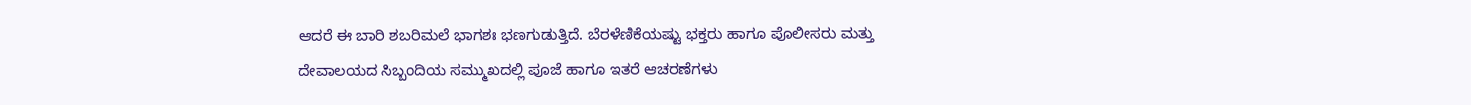ಆದರೆ ಈ ಬಾರಿ ಶಬರಿಮಲೆ ಭಾಗಶಃ ಭಣಗುಡುತ್ತಿದೆ. ಬೆರಳೆಣಿಕೆಯಷ್ಟು ಭಕ್ತರು ಹಾಗೂ ಪೊಲೀಸರು ಮತ್ತು ದೇವಾಲಯದ ಸಿಬ್ಬಂದಿಯ ಸಮ್ಮುಖದಲ್ಲಿ ಪೂಜೆ ಹಾಗೂ ಇತರೆ ಆಚರಣೆಗಳು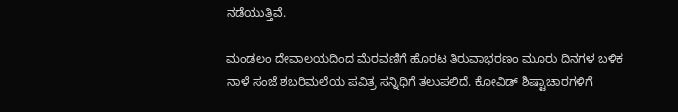ನಡೆಯುತ್ತಿವೆ.

ಮಂಡಲಂ ದೇವಾಲಯದಿಂದ ಮೆರವಣಿಗೆ ಹೊರಟ ತಿರುವಾಭರಣಂ ಮೂರು ದಿನಗಳ ಬಳಿಕ ನಾಳೆ ಸಂಜೆ ಶಬರಿಮಲೆಯ ಪವಿತ್ರ ಸನ್ನಿಧಿಗೆ ತಲುಪಲಿದೆ. ಕೋವಿಡ್ ಶಿಷ್ಟಾಚಾರಗಳಿಗೆ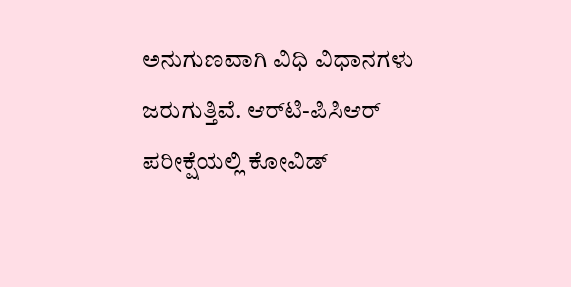ಅನುಗುಣವಾಗಿ ವಿಧಿ ವಿಧಾನಗಳು ಜರುಗುತ್ತಿವೆ. ಆರ್‌ಟಿ-ಪಿಸಿಆರ್ ಪರೀಕ್ಷೆಯಲ್ಲಿ ಕೋವಿಡ್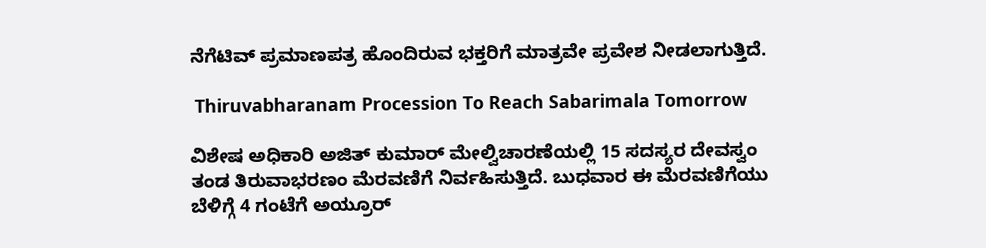ನೆಗೆಟಿವ್ ಪ್ರಮಾಣಪತ್ರ ಹೊಂದಿರುವ ಭಕ್ತರಿಗೆ ಮಾತ್ರವೇ ಪ್ರವೇಶ ನೀಡಲಾಗುತ್ತಿದೆ.

 Thiruvabharanam Procession To Reach Sabarimala Tomorrow

ವಿಶೇಷ ಅಧಿಕಾರಿ ಅಜಿತ್ ಕುಮಾರ್ ಮೇಲ್ವಿಚಾರಣೆಯಲ್ಲಿ 15 ಸದಸ್ಯರ ದೇವಸ್ವಂ ತಂಡ ತಿರುವಾಭರಣಂ ಮೆರವಣಿಗೆ ನಿರ್ವಹಿಸುತ್ತಿದೆ. ಬುಧವಾರ ಈ ಮೆರವಣಿಗೆಯು ಬೆಳಿಗ್ಗೆ 4 ಗಂಟೆಗೆ ಅಯ್ರೂರ್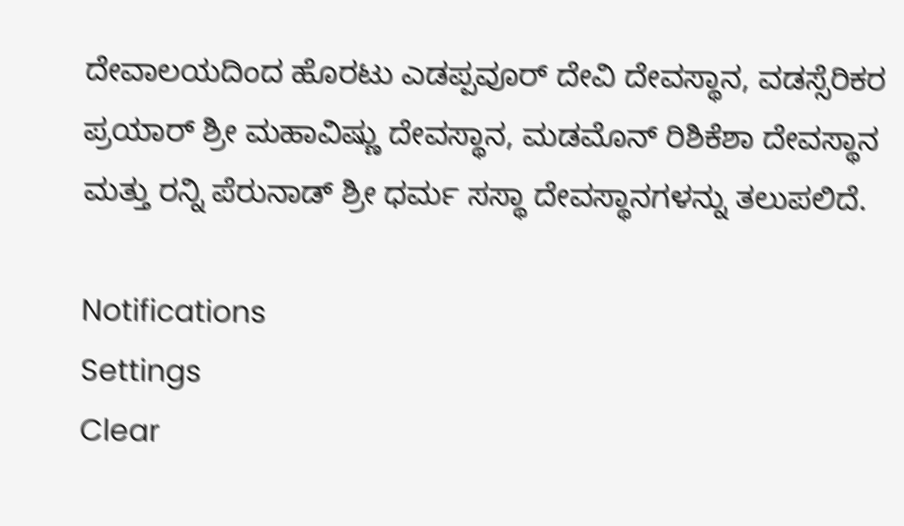ದೇವಾಲಯದಿಂದ ಹೊರಟು ಎಡಪ್ಪವೂರ್ ದೇವಿ ದೇವಸ್ಥಾನ, ವಡಸ್ಸೆರಿಕರ ಪ್ರಯಾರ್ ಶ್ರೀ ಮಹಾವಿಷ್ಣು ದೇವಸ್ಥಾನ, ಮಡಮೊನ್ ರಿಶಿಕೆಶಾ ದೇವಸ್ಥಾನ ಮತ್ತು ರನ್ನಿ ಪೆರುನಾಡ್ ಶ್ರೀ ಧರ್ಮ ಸಸ್ಥಾ ದೇವಸ್ಥಾನಗಳನ್ನು ತಲುಪಲಿದೆ.

Notifications
Settings
Clear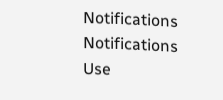Notifications
Notifications
Use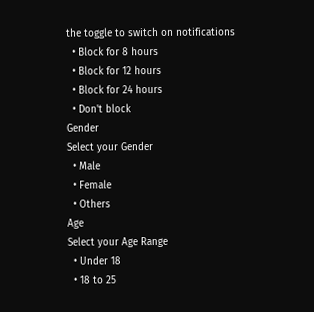the toggle to switch on notifications
  • Block for 8 hours
  • Block for 12 hours
  • Block for 24 hours
  • Don't block
Gender
Select your Gender
  • Male
  • Female
  • Others
Age
Select your Age Range
  • Under 18
  • 18 to 25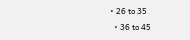• 26 to 35
  • 36 to 45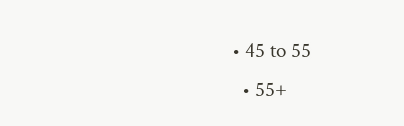• 45 to 55
  • 55+